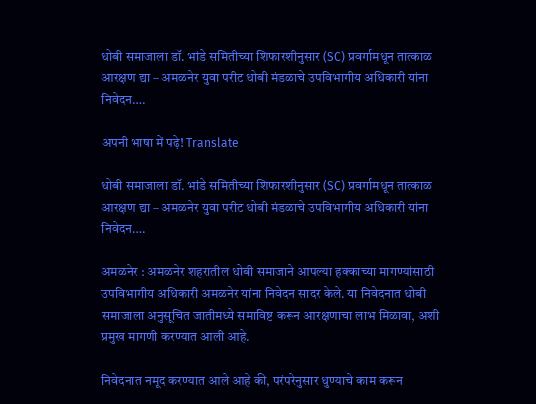धोबी समाजाला डॉ. भांडे समितीच्या शिफारशीनुसार (SC) प्रवर्गामधून तात्काळ आरक्षण द्या – अमळनेर युवा परीट धोबी मंडळाचे उपविभागीय अधिकारी यांना निवेदन….

अपनी भाषा में पढ़े! Translate

धोबी समाजाला डॉ. भांडे समितीच्या शिफारशीनुसार (SC) प्रवर्गामधून तात्काळ आरक्षण द्या – अमळनेर युवा परीट धोबी मंडळाचे उपविभागीय अधिकारी यांना निवेदन….

अमळनेर : अमळनेर शहरातील धोबी समाजाने आपल्या हक्काच्या मागण्यांसाठी उपविभागीय अधिकारी अमळनेर यांना निवेदन सादर केले. या निवेदनात धोबी समाजाला अनुसूचित जातीमध्ये समाविष्ट करून आरक्षणाचा लाभ मिळावा, अशी प्रमुख मागणी करण्यात आली आहे.

निवेदनात नमूद करण्यात आले आहे की, परंपरेनुसार धुण्याचे काम करून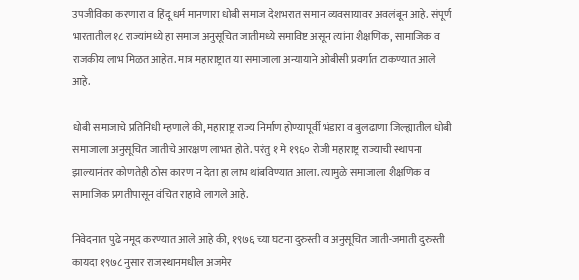उपजीविका करणारा व हिंदू धर्म मानणारा धोबी समाज देशभरात समान व्यवसायावर अवलंबून आहे. संपूर्ण भारतातील १८ राज्यांमध्ये हा समाज अनुसूचित जातीमध्ये समाविष्ट असून त्यांना शैक्षणिक, सामाजिक व राजकीय लाभ मिळत आहेत. मात्र महाराष्ट्रात या समाजाला अन्यायाने ओबीसी प्रवर्गात टाकण्यात आले आहे.

धोबी समाजाचे प्रतिनिधी म्हणाले की, महाराष्ट्र राज्य निर्माण होण्यापूर्वी भंडारा व बुलढाणा जिल्ह्यातील धोबी समाजाला अनुसूचित जातीचे आरक्षण लाभत होते. परंतु १ मे १९६० रोजी महाराष्ट्र राज्याची स्थापना झाल्यानंतर कोणतेही ठोस कारण न देता हा लाभ थांबविण्यात आला. त्यामुळे समाजाला शैक्षणिक व सामाजिक प्रगतीपासून वंचित राहावे लागले आहे.

निवेदनात पुढे नमूद करण्यात आले आहे की, १९७६ च्या घटना दुरुस्ती व अनुसूचित जाती-जमाती दुरुस्ती कायदा १९७८ नुसार राजस्थानमधील अजमेर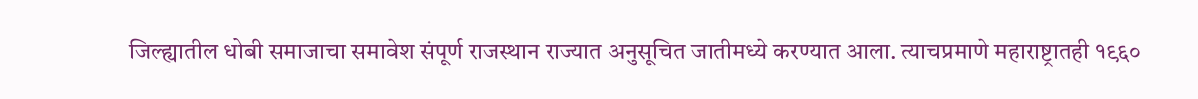जिल्ह्यातील धोबी समाजाचा समावेश संपूर्ण राजस्थान राज्यात अनुसूचित जातीमध्ये करण्यात आला. त्याचप्रमाणे महाराष्ट्रातही १९६०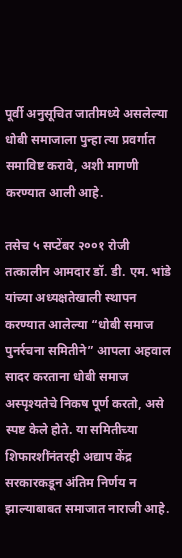पूर्वी अनुसूचित जातीमध्ये असलेल्या धोबी समाजाला पुन्हा त्या प्रवर्गात समाविष्ट करावे, अशी मागणी करण्यात आली आहे.

तसेच ५ सप्टेंबर २००१ रोजी तत्कालीन आमदार डॉ. डी. एम. भांडे यांच्या अध्यक्षतेखाली स्थापन करण्यात आलेल्या “धोबी समाज पुनर्रचना समितीने” आपला अहवाल सादर करताना धोबी समाज अस्पृश्यतेचे निकष पूर्ण करतो, असे स्पष्ट केले होते. या समितीच्या शिफारशींनंतरही अद्याप केंद्र सरकारकडून अंतिम निर्णय न झाल्याबाबत समाजात नाराजी आहे.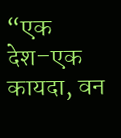“एक देश–एक कायदा, वन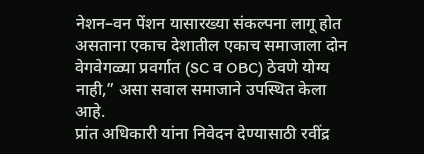नेशन–वन पेंशन यासारख्या संकल्पना लागू होत असताना एकाच देशातील एकाच समाजाला दोन वेगवेगळ्या प्रवर्गात (SC व OBC) ठेवणे योग्य नाही,” असा सवाल समाजाने उपस्थित केला आहे.
प्रांत अधिकारी यांना निवेदन देण्यासाठी रवींद्र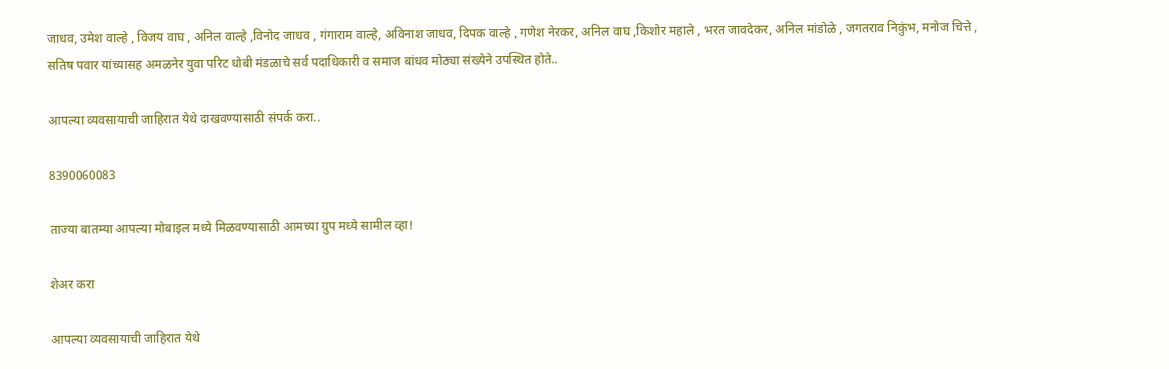जाधव, उमेश वाल्हे , विजय वाघ , अनिल वाल्हे ,विनोद जाधव , गंगाराम वाल्हे, अविनाश जाधव, दिपक वाल्हे , गणेश नेरकर, अनिल वाघ ,किशोर महाले , भरत जावदेकर, अनिल मांडोळे , जगतराव निकुंभ, मनोज चित्ते , सतिष पवार यांच्यासह अमळनेर युवा परिट धोबी मंडळाचे सर्व पदाधिकारी व समाज बांधव मोठ्या संख्येने उपस्थित होते..

आपल्या व्यवसायाची जाहिरात येथे दाखवण्यासाठी संपर्क करा..

8390060083

ताज्या बातम्या आपल्या मोबाइल मध्ये मिळवण्यासाठी आमच्या ग्रुप मध्ये सामील व्हा!

शेअर करा

आपल्या व्यवसायाची जाहिरात येथे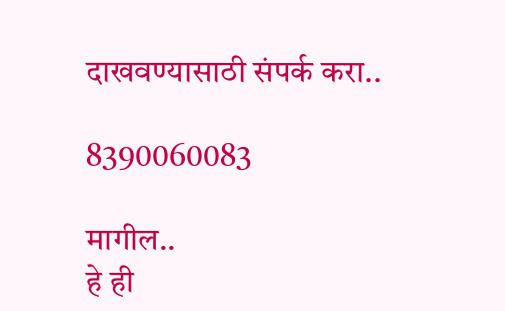दाखवण्यासाठी संपर्क करा..

8390060083

मागील..
हे ही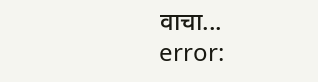वाचा...
error: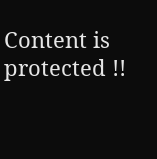Content is protected !!